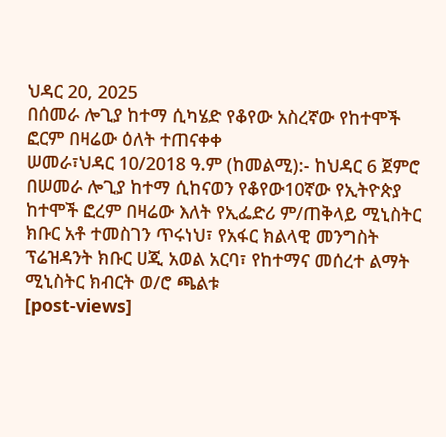ህዳር 20, 2025
በሰመራ ሎጊያ ከተማ ሲካሄድ የቆየው አስረኛው የከተሞች ፎርም በዛሬው ዕለት ተጠናቀቀ
ሠመራ፣ህዳር 10/2018 ዓ.ም (ከመልሚ):- ከህዳር 6 ጀምሮ በሠመራ ሎጊያ ከተማ ሲከናወን የቆየው10ኛው የኢትዮጵያ ከተሞች ፎረም በዛሬው እለት የኢፌድሪ ም/ጠቅላይ ሚኒስትር ክቡር አቶ ተመስገን ጥሩነህ፣ የአፋር ክልላዊ መንግስት ፕሬዝዳንት ክቡር ሀጂ አወል አርባ፣ የከተማና መሰረተ ልማት ሚኒስትር ክብርት ወ/ሮ ጫልቱ
[post-views]